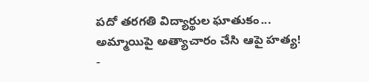పదో తరగతి విద్యార్థుల ఘాతుకం... అమ్మాయిపై అత్యాచారం చేసి ఆపై హత్య!
-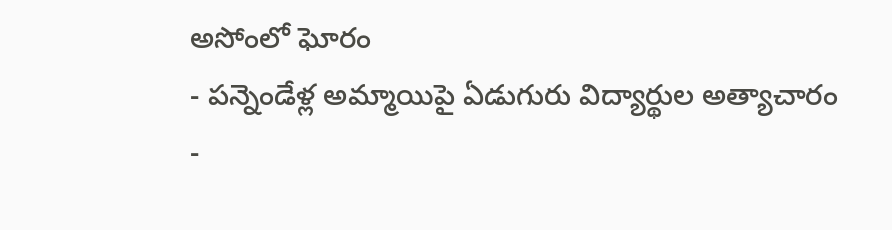అసోంలో ఘోరం
- పన్నెండేళ్ల అమ్మాయిపై ఏడుగురు విద్యార్థుల అత్యాచారం
-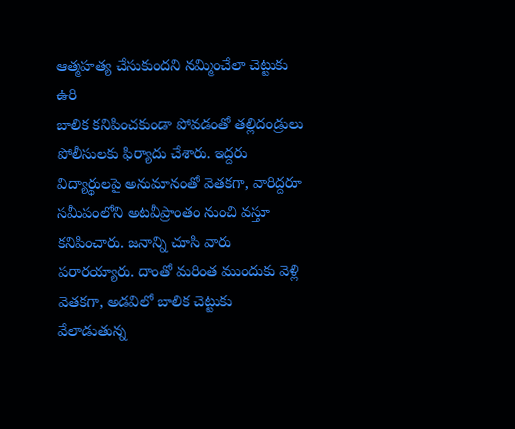ఆత్మహత్య చేసుకుందని నమ్మించేలా చెట్టుకు ఉరి
బాలిక కనిపించకుండా పోవడంతో తల్లిదండ్రులు పోలీసులకు ఫిర్యాదు చేశారు. ఇద్దరు విద్యార్థులపై అనుమానంతో వెతకగా, వారిద్దరూ సమీపంలోని అటవీప్రాంతం నుంచి వస్తూ కనిపించారు. జనాన్ని చూసి వారు పరారయ్యారు. దాంతో మరింత ముందుకు వెళ్లి వెతకగా, అడవిలో బాలిక చెట్టుకు వేలాడుతున్న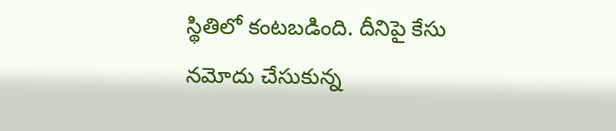స్థితిలో కంటబడింది. దీనిపై కేసు నమోదు చేసుకున్న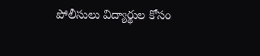పోలీసులు విద్యార్థుల కోసం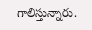గాలిస్తున్నారు.